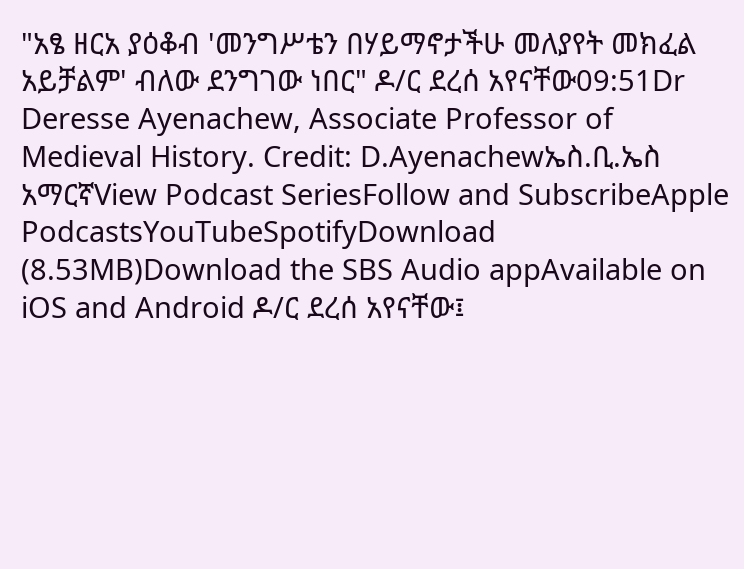"አፄ ዘርአ ያዕቆብ 'መንግሥቴን በሃይማኖታችሁ መለያየት መክፈል አይቻልም' ብለው ደንግገው ነበር" ዶ/ር ደረሰ አየናቸው09:51Dr Deresse Ayenachew, Associate Professor of Medieval History. Credit: D.Ayenachewኤስ.ቢ.ኤስ አማርኛView Podcast SeriesFollow and SubscribeApple PodcastsYouTubeSpotifyDownload (8.53MB)Download the SBS Audio appAvailable on iOS and Android ዶ/ር ደረሰ አየናቸው፤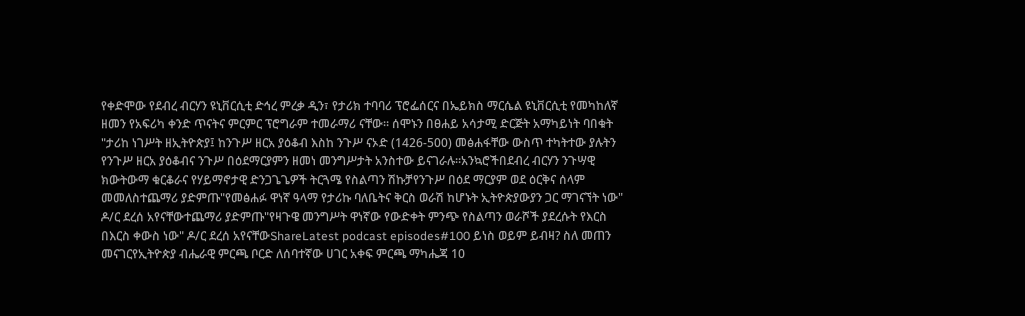የቀድሞው የደብረ ብርሃን ዩኒቨርሲቲ ድኅረ ምረቃ ዲን፣ የታሪክ ተባባሪ ፕሮፌሰርና በኤይክስ ማርሴል ዩኒቨርሲቲ የመካከለኛ ዘመን የአፍሪካ ቀንድ ጥናትና ምርምር ፕሮግራም ተመራማሪ ናቸው። ሰሞኑን በፀሐይ አሳታሚ ድርጅት አማካይነት ባበቁት "ታሪከ ነገሥት ዘኢትዮጵያ፤ ከንጉሥ ዘርአ ያዕቆብ እስከ ንጉሥ ናኦድ (1426-500) መፅሐፋቸው ውስጥ ተካትተው ያሉትን የንጉሥ ዘርአ ያዕቆብና ንጉሥ በዕደማርያምን ዘመነ መንግሥታት አንስተው ይናገራሉ።አንኳሮችበደብረ ብርሃን ንጉሣዊ ክውትውማ ቁርቆራና የሃይማኖታዊ ድንጋጌጌዎች ትርጓሜ የስልጣን ሽኩቻየንጉሥ በዕደ ማርያም ወደ ዕርቅና ሰላም መመለስተጨማሪ ያድምጡ"የመፅሐፉ ዋነኛ ዓላማ የታሪኩ ባለቤትና ቅርስ ወራሽ ከሆኑት ኢትዮጵያውያን ጋር ማገናኘት ነው" ዶ/ር ደረሰ አየናቸውተጨማሪ ያድምጡ"የዛጉዌ መንግሥት ዋነኛው የውድቀት ምንጭ የስልጣን ወራሾች ያደረሱት የእርስ በእርስ ቀውስ ነው" ዶ/ር ደረሰ አየናቸውShareLatest podcast episodes#100 ይነስ ወይም ይብዛ? ስለ መጠን መናገርየኢትዮጵያ ብሔራዊ ምርጫ ቦርድ ለሰባተኛው ሀገር አቀፍ ምርጫ ማካሔጃ 10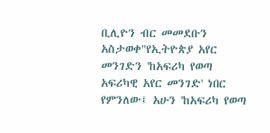ቢሊዮን ብር መመደቡን አስታወቀ"የኢትዮጵያ አየር መንገድን 'ከአፍሪካ የወጣ አፍሪካዊ አየር መንገድ' ነበር የምንለው፤ አሁን 'ከአፍሪካ የወጣ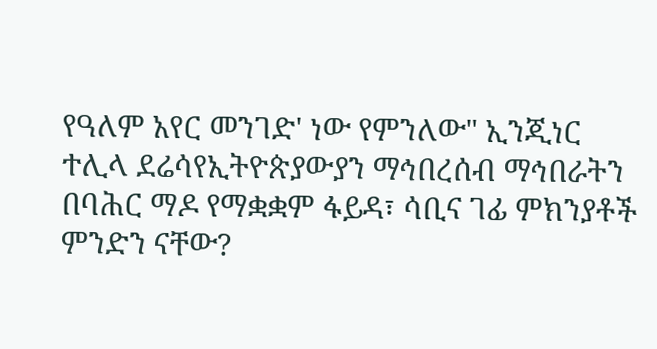የዓለም አየር መንገድ' ነው የምንለው" ኢንጂነር ተሊላ ደሬሳየኢትዮጵያውያን ማኅበረሰብ ማኅበራትን በባሕር ማዶ የማቋቋም ፋይዳ፣ ሳቢና ገፊ ምክንያቶች ምንድን ናቸው?